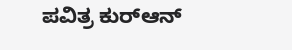ಪವಿತ್ರ ಕುರ್‌ಆನ್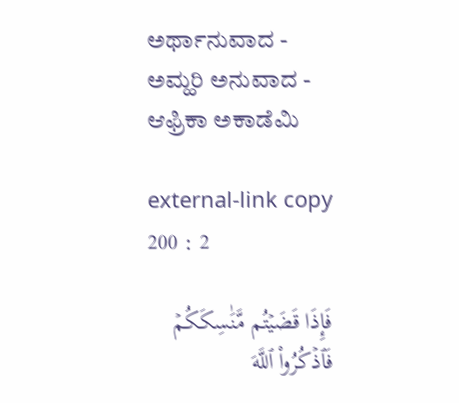ಅರ್ಥಾನುವಾದ - ಅಮ್ಹರಿ ಅನುವಾದ - ಆಫ್ರಿಕಾ ಅಕಾಡೆಮಿ

external-link copy
200 : 2

فَإِذَا قَضَيۡتُم مَّنَٰسِكَكُمۡ فَٱذۡكُرُواْ ٱللَّهَ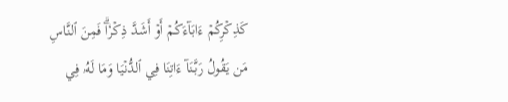كَذِكۡرِكُمۡ ءَابَآءَكُمۡ أَوۡ أَشَدَّ ذِكۡرٗاۗ فَمِنَ ٱلنَّاسِ مَن يَقُولُ رَبَّنَآ ءَاتِنَا فِي ٱلدُّنۡيَا وَمَا لَهُۥ فِي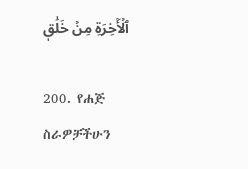ٱلۡأٓخِرَةِ مِنۡ خَلَٰقٖ

200. የሐጅ ስራዎቻችሁን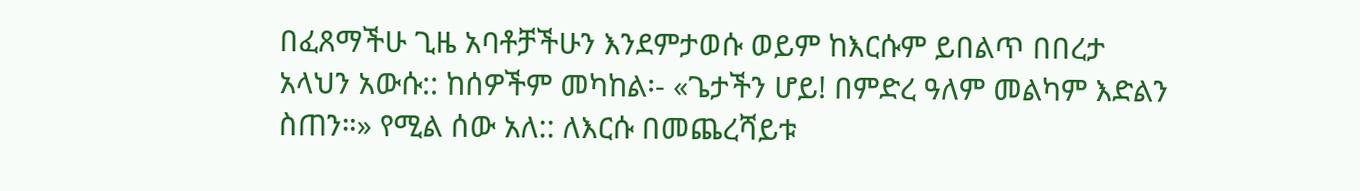በፈጸማችሁ ጊዜ አባቶቻችሁን እንደምታወሱ ወይም ከእርሱም ይበልጥ በበረታ አላህን አውሱ:: ከሰዎችም መካከል፡- «ጌታችን ሆይ! በምድረ ዓለም መልካም እድልን ስጠን።» የሚል ሰው አለ:: ለእርሱ በመጨረሻይቱ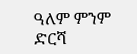ዓለም ምንም ድርሻ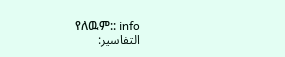የለዉም:: info
التفاسير: